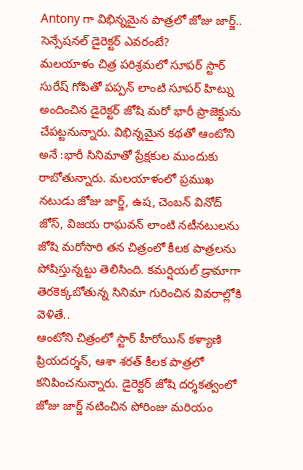Antony గా విభిన్నమైన పాత్రలో జోజు జార్జ్.. సెన్సేషనల్ డైరెక్టర్ ఎవరంటే?
మలయాళం చిత్ర పరిశ్రమలో సూపర్ స్టార్ సురేష్ గోపితో పప్పన్ లాంటి సూపర్ హిట్ను అందించిన డైరెక్టర్ జోషి మరో భారీ ప్రాజెక్టును చేపట్టనున్నారు. విభిన్నమైన కథతో ఆంటోని అనే :భారీ సినిమాతో ప్రేక్షకుల ముందుకు రాబోతున్నారు. మలయాళంలో ప్రముఖ నటుడు జోజు జార్జ్, ఉష, చెంబన్ వినోద్ జోస్, విజయ రాఘవన్ లాంటి నటీనటులను జోషి మరోసారి తన చిత్రంలో కీలక పాత్రలను పోషిస్తున్నట్టు తెలిసింది. కమర్షియల్ డ్రామాగా తెరకెక్కబోతున్న సినిమా గురించిన వివరాల్లోకి వెళితే..
ఆంటోని చిత్రంలో స్టార్ హీరోయిన్ కళ్యాణి ప్రియదర్శన్, ఆశా శరత్ కీలక పాత్రలో కనిపించనున్నారు. డైరెక్టర్ జోషి దర్శకత్వంలో జోజు జార్జ్ నటించిన పోరింజు మరియం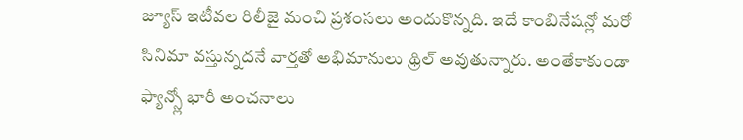జ్యూస్ ఇటీవల రిలీజై మంచి ప్రశంసలు అందుకొన్నది. ఇదే కాంబినేషన్లో మరో సినిమా వస్తున్నదనే వార్తతో అభిమానులు థ్రిల్ అవుతున్నారు. అంతేకాకుండా ఫ్యాన్స్లో భారీ అంచనాలు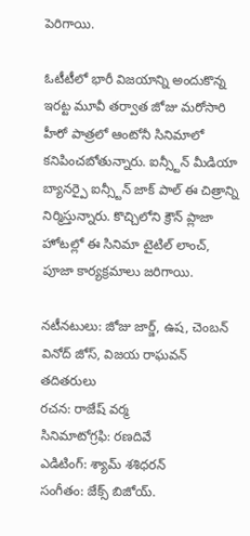పెరిగాయి.

ఓటీటీలో భారీ విజయాన్ని అందుకొన్న ఇరట్ట మూవీ తర్వాత జోజు మరోసారి హీరో పాత్రలో ఆంటోనీ సినిమాలో కనిపించబోతున్నారు. ఐన్స్టీన్ మీడియా బ్యానర్పై ఐన్స్టీన్ జాక్ పాల్ ఈ చిత్రాన్ని నిర్మిస్తున్నారు. కొచ్చిలోని క్రౌన్ ప్లాజా హోటల్లో ఈ సినిమా టైటిల్ లాంచ్, పూజా కార్యక్రమాలు జరిగాయి.

నటీనటులు: జోజు జార్జ్, ఉష, చెంబన్ వినోద్ జోస్, విజయ రాఘవన్ తదితరులు
రచన: రాజేష్ వర్మ
సినిమాటోగ్రఫి: రణదివే
ఎడిటింగ్: శ్యామ్ శశిధరన్
సంగీతం: జేక్స్ బిజోయ్.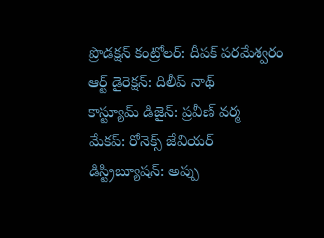ప్రొడక్షన్ కంట్రోలర్: దీపక్ పరమేశ్వరం
ఆర్ట్ డైరెక్షన్: దిలీప్ నాథ్
కాస్ట్యూమ్ డిజైన్: ప్రవీణ్ వర్మ
మేకప్: రోనెక్స్ జేవియర్
డిస్ట్రిబ్యూషన్: అప్పు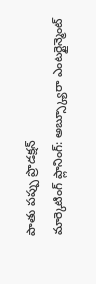పాతు పప్పు ప్రొడక్షన్
మార్కెటింగ్ ప్లానింగ్: అబ్స్క్యూరా ఎంటర్టైన్మెంట్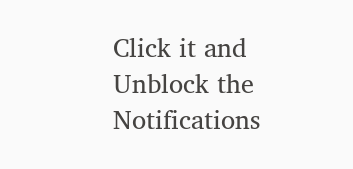Click it and Unblock the Notifications